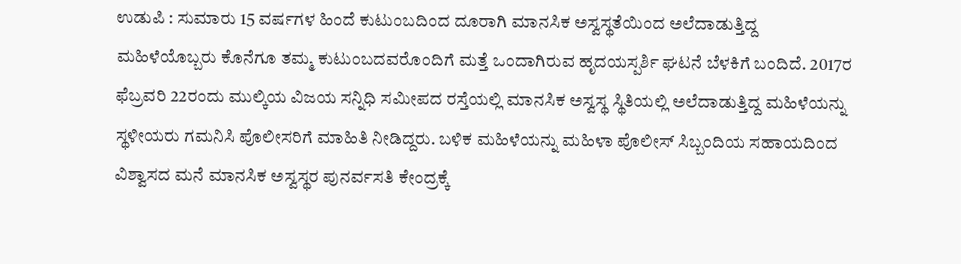ಉಡುಪಿ : ಸುಮಾರು 15 ವರ್ಷಗಳ ಹಿಂದೆ ಕುಟುಂಬದಿಂದ ದೂರಾಗಿ ಮಾನಸಿಕ ಅಸ್ವಸ್ಥತೆಯಿಂದ ಅಲೆದಾಡುತ್ತಿದ್ದ ಮಹಿಳೆಯೊಬ್ಬರು ಕೊನೆಗೂ ತಮ್ಮ ಕುಟುಂಬದವರೊಂದಿಗೆ ಮತ್ತೆ ಒಂದಾಗಿರುವ ಹೃದಯಸ್ಪರ್ಶಿ ಘಟನೆ ಬೆಳಕಿಗೆ ಬಂದಿದೆ. 2017ರ ಫೆಬ್ರವರಿ 22ರಂದು ಮುಲ್ಕಿಯ ವಿಜಯ ಸನ್ನಿಧಿ ಸಮೀಪದ ರಸ್ತೆಯಲ್ಲಿ ಮಾನಸಿಕ ಅಸ್ವಸ್ಥ ಸ್ಥಿತಿಯಲ್ಲಿ ಅಲೆದಾಡುತ್ತಿದ್ದ ಮಹಿಳೆಯನ್ನು ಸ್ಥಳೀಯರು ಗಮನಿಸಿ ಪೊಲೀಸರಿಗೆ ಮಾಹಿತಿ ನೀಡಿದ್ದರು. ಬಳಿಕ ಮಹಿಳೆಯನ್ನು ಮಹಿಳಾ ಪೊಲೀಸ್ ಸಿಬ್ಬಂದಿಯ ಸಹಾಯದಿಂದ ವಿಶ್ವಾಸದ ಮನೆ ಮಾನಸಿಕ ಅಸ್ವಸ್ಥರ ಪುನರ್ವಸತಿ ಕೇಂದ್ರಕ್ಕೆ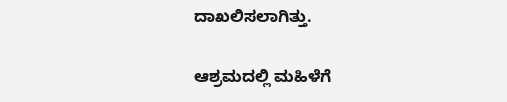ದಾಖಲಿಸಲಾಗಿತ್ತು.

ಆಶ್ರಮದಲ್ಲಿ ಮಹಿಳೆಗೆ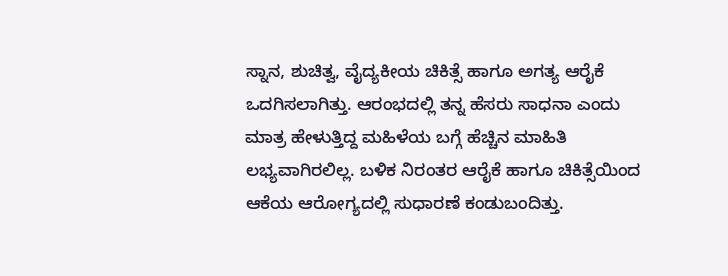ಸ್ನಾನ, ಶುಚಿತ್ವ, ವೈದ್ಯಕೀಯ ಚಿಕಿತ್ಸೆ ಹಾಗೂ ಅಗತ್ಯ ಆರೈಕೆ ಒದಗಿಸಲಾಗಿತ್ತು. ಆರಂಭದಲ್ಲಿ ತನ್ನ ಹೆಸರು ಸಾಧನಾ ಎಂದು ಮಾತ್ರ ಹೇಳುತ್ತಿದ್ದ ಮಹಿಳೆಯ ಬಗ್ಗೆ ಹೆಚ್ಚಿನ ಮಾಹಿತಿ ಲಭ್ಯವಾಗಿರಲಿಲ್ಲ. ಬಳಿಕ ನಿರಂತರ ಆರೈಕೆ ಹಾಗೂ ಚಿಕಿತ್ಸೆಯಿಂದ ಆಕೆಯ ಆರೋಗ್ಯದಲ್ಲಿ ಸುಧಾರಣೆ ಕಂಡುಬಂದಿತ್ತು.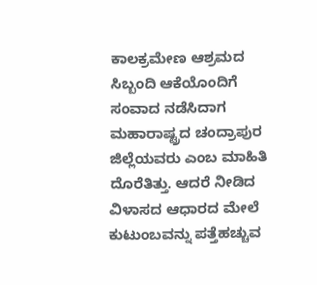ಕಾಲಕ್ರಮೇಣ ಆಶ್ರಮದ ಸಿಬ್ಬಂದಿ ಆಕೆಯೊಂದಿಗೆ ಸಂವಾದ ನಡೆಸಿದಾಗ ಮಹಾರಾಷ್ಟ್ರದ ಚಂದ್ರಾಪುರ ಜಿಲ್ಲೆಯವರು ಎಂಬ ಮಾಹಿತಿ ದೊರೆತಿತ್ತು. ಆದರೆ ನೀಡಿದ ವಿಳಾಸದ ಆಧಾರದ ಮೇಲೆ ಕುಟುಂಬವನ್ನು ಪತ್ತೆಹಚ್ಚುವ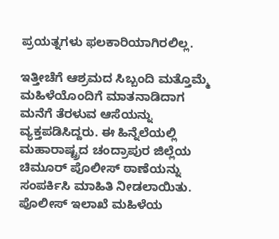ಪ್ರಯತ್ನಗಳು ಫಲಕಾರಿಯಾಗಿರಲಿಲ್ಲ.

ಇತ್ತೀಚೆಗೆ ಆಶ್ರಮದ ಸಿಬ್ಬಂದಿ ಮತ್ತೊಮ್ಮೆ ಮಹಿಳೆಯೊಂದಿಗೆ ಮಾತನಾಡಿದಾಗ ಮನೆಗೆ ತೆರಳುವ ಆಸೆಯನ್ನು ವ್ಯಕ್ತಪಡಿಸಿದ್ದರು. ಈ ಹಿನ್ನೆಲೆಯಲ್ಲಿ ಮಹಾರಾಷ್ಟ್ರದ ಚಂದ್ರಾಪುರ ಜಿಲ್ಲೆಯ ಚಿಮೂರ್ ಪೊಲೀಸ್ ಠಾಣೆಯನ್ನು ಸಂಪರ್ಕಿಸಿ ಮಾಹಿತಿ ನೀಡಲಾಯಿತು. ಪೊಲೀಸ್ ಇಲಾಖೆ ಮಹಿಳೆಯ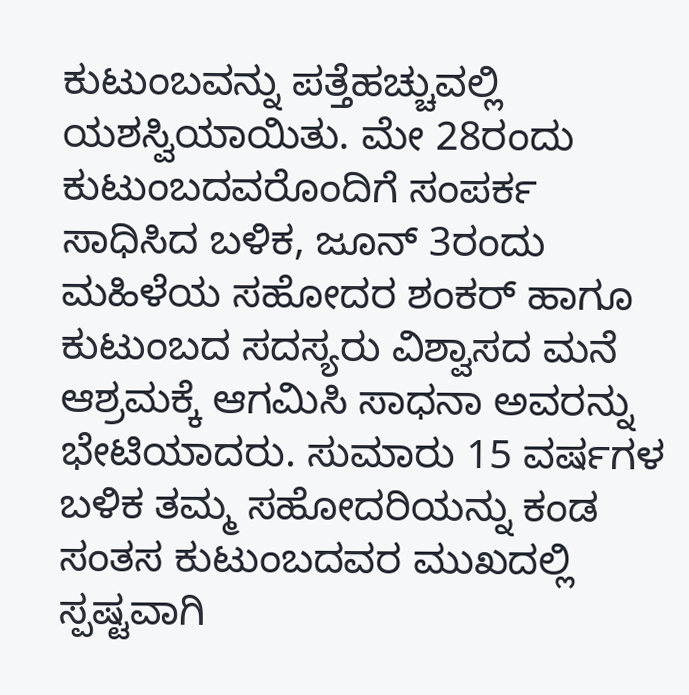ಕುಟುಂಬವನ್ನು ಪತ್ತೆಹಚ್ಚುವಲ್ಲಿ ಯಶಸ್ವಿಯಾಯಿತು. ಮೇ 28ರಂದು ಕುಟುಂಬದವರೊಂದಿಗೆ ಸಂಪರ್ಕ ಸಾಧಿಸಿದ ಬಳಿಕ, ಜೂನ್ 3ರಂದು ಮಹಿಳೆಯ ಸಹೋದರ ಶಂಕರ್ ಹಾಗೂ ಕುಟುಂಬದ ಸದಸ್ಯರು ವಿಶ್ವಾಸದ ಮನೆ ಆಶ್ರಮಕ್ಕೆ ಆಗಮಿಸಿ ಸಾಧನಾ ಅವರನ್ನು ಭೇಟಿಯಾದರು. ಸುಮಾರು 15 ವರ್ಷಗಳ ಬಳಿಕ ತಮ್ಮ ಸಹೋದರಿಯನ್ನು ಕಂಡ ಸಂತಸ ಕುಟುಂಬದವರ ಮುಖದಲ್ಲಿ ಸ್ಪಷ್ಟವಾಗಿ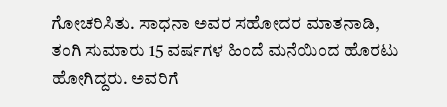ಗೋಚರಿಸಿತು. ಸಾಧನಾ ಅವರ ಸಹೋದರ ಮಾತನಾಡಿ, ತಂಗಿ ಸುಮಾರು 15 ವರ್ಷಗಳ ಹಿಂದೆ ಮನೆಯಿಂದ ಹೊರಟು ಹೋಗಿದ್ದರು. ಅವರಿಗೆ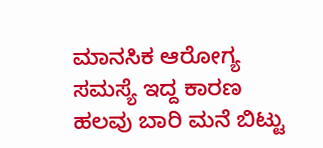ಮಾನಸಿಕ ಆರೋಗ್ಯ ಸಮಸ್ಯೆ ಇದ್ದ ಕಾರಣ ಹಲವು ಬಾರಿ ಮನೆ ಬಿಟ್ಟು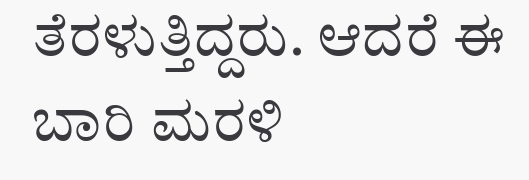ತೆರಳುತ್ತಿದ್ದರು. ಆದರೆ ಈ ಬಾರಿ ಮರಳಿ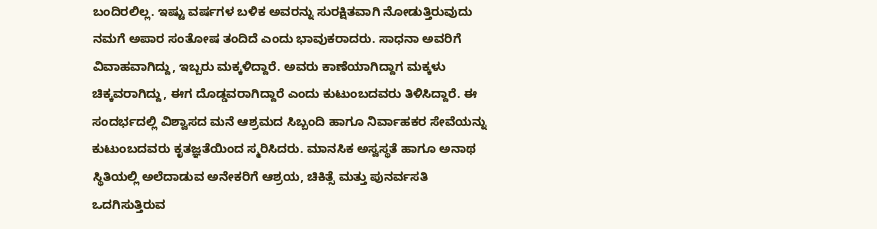ಬಂದಿರಲಿಲ್ಲ. ಇಷ್ಟು ವರ್ಷಗಳ ಬಳಿಕ ಅವರನ್ನು ಸುರಕ್ಷಿತವಾಗಿ ನೋಡುತ್ತಿರುವುದು ನಮಗೆ ಅಪಾರ ಸಂತೋಷ ತಂದಿದೆ ಎಂದು ಭಾವುಕರಾದರು. ಸಾಧನಾ ಅವರಿಗೆ ವಿವಾಹವಾಗಿದ್ದು, ಇಬ್ಬರು ಮಕ್ಕಳಿದ್ದಾರೆ. ಅವರು ಕಾಣೆಯಾಗಿದ್ದಾಗ ಮಕ್ಕಳು ಚಿಕ್ಕವರಾಗಿದ್ದು, ಈಗ ದೊಡ್ಡವರಾಗಿದ್ದಾರೆ ಎಂದು ಕುಟುಂಬದವರು ತಿಳಿಸಿದ್ದಾರೆ. ಈ ಸಂದರ್ಭದಲ್ಲಿ ವಿಶ್ವಾಸದ ಮನೆ ಆಶ್ರಮದ ಸಿಬ್ಬಂದಿ ಹಾಗೂ ನಿರ್ವಾಹಕರ ಸೇವೆಯನ್ನು ಕುಟುಂಬದವರು ಕೃತಜ್ಞತೆಯಿಂದ ಸ್ಮರಿಸಿದರು. ಮಾನಸಿಕ ಅಸ್ವಸ್ಥತೆ ಹಾಗೂ ಅನಾಥ ಸ್ಥಿತಿಯಲ್ಲಿ ಅಲೆದಾಡುವ ಅನೇಕರಿಗೆ ಆಶ್ರಯ, ಚಿಕಿತ್ಸೆ ಮತ್ತು ಪುನರ್ವಸತಿ ಒದಗಿಸುತ್ತಿರುವ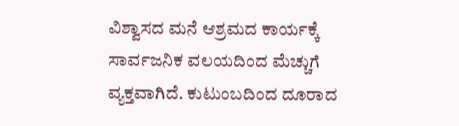ವಿಶ್ವಾಸದ ಮನೆ ಆಶ್ರಮದ ಕಾರ್ಯಕ್ಕೆ ಸಾರ್ವಜನಿಕ ವಲಯದಿಂದ ಮೆಚ್ಚುಗೆ ವ್ಯಕ್ತವಾಗಿದೆ. ಕುಟುಂಬದಿಂದ ದೂರಾದ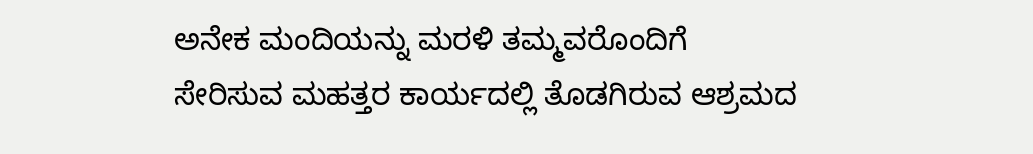ಅನೇಕ ಮಂದಿಯನ್ನು ಮರಳಿ ತಮ್ಮವರೊಂದಿಗೆ ಸೇರಿಸುವ ಮಹತ್ತರ ಕಾರ್ಯದಲ್ಲಿ ತೊಡಗಿರುವ ಆಶ್ರಮದ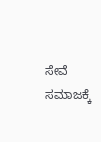ಸೇವೆ ಸಮಾಜಕ್ಕೆ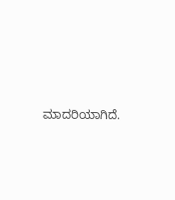ಮಾದರಿಯಾಗಿದೆ.